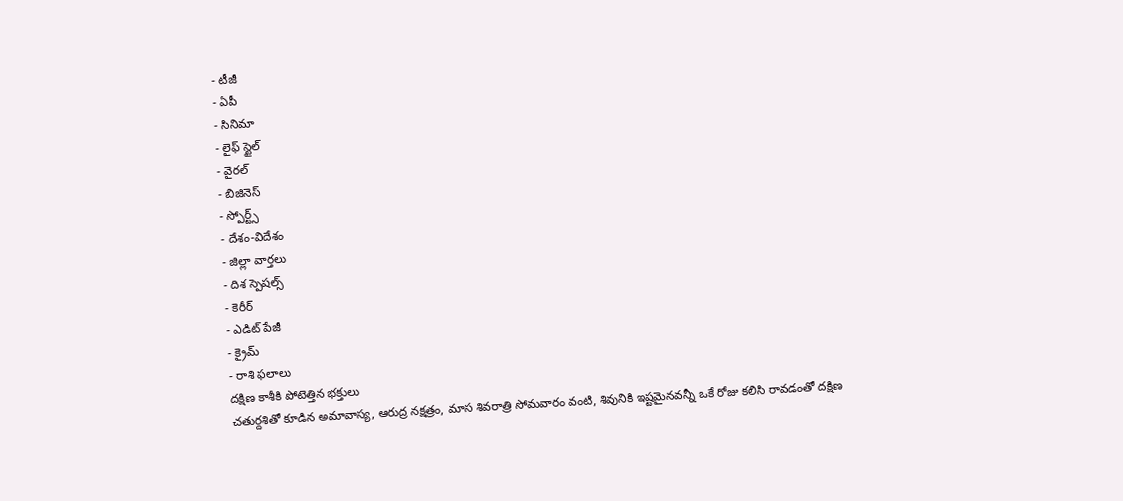- టీజీ
- ఏపీ
- సినిమా
- లైఫ్ స్టైల్
- వైరల్
- బిజినెస్
- స్పోర్ట్స్
- దేశం-విదేశం
- జిల్లా వార్తలు
- దిశ స్పెషల్స్
- కెరీర్
- ఎడిట్ పేజీ
- క్రైమ్
- రాశి ఫలాలు
దక్షిణ కాశీకి పోటెత్తిన భక్తులు
చతుర్దశితో కూడిన అమావాస్య, ఆరుద్ర నక్షత్రం, మాస శివరాత్రి సోమవారం వంటి, శివునికి ఇష్టమైనవన్నీ ఒకే రోజు కలిసి రావడంతో దక్షిణ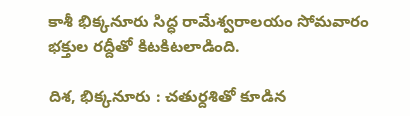కాశీ భిక్కనూరు సిద్ధ రామేశ్వరాలయం సోమవారం భక్తుల రద్దీతో కిటకిటలాడింది.

దిశ, భిక్కనూరు : చతుర్దశితో కూడిన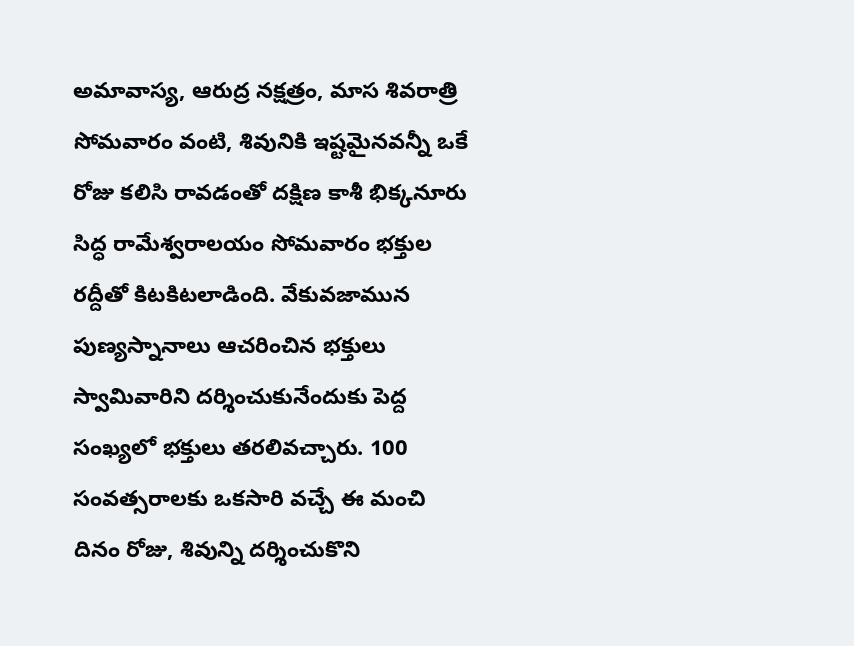అమావాస్య, ఆరుద్ర నక్షత్రం, మాస శివరాత్రి సోమవారం వంటి, శివునికి ఇష్టమైనవన్నీ ఒకే రోజు కలిసి రావడంతో దక్షిణ కాశీ భిక్కనూరు సిద్ధ రామేశ్వరాలయం సోమవారం భక్తుల రద్దీతో కిటకిటలాడింది. వేకువజామున పుణ్యస్నానాలు ఆచరించిన భక్తులు స్వామివారిని దర్శించుకునేందుకు పెద్ద సంఖ్యలో భక్తులు తరలివచ్చారు. 100 సంవత్సరాలకు ఒకసారి వచ్చే ఈ మంచి దినం రోజు, శివున్ని దర్శించుకొని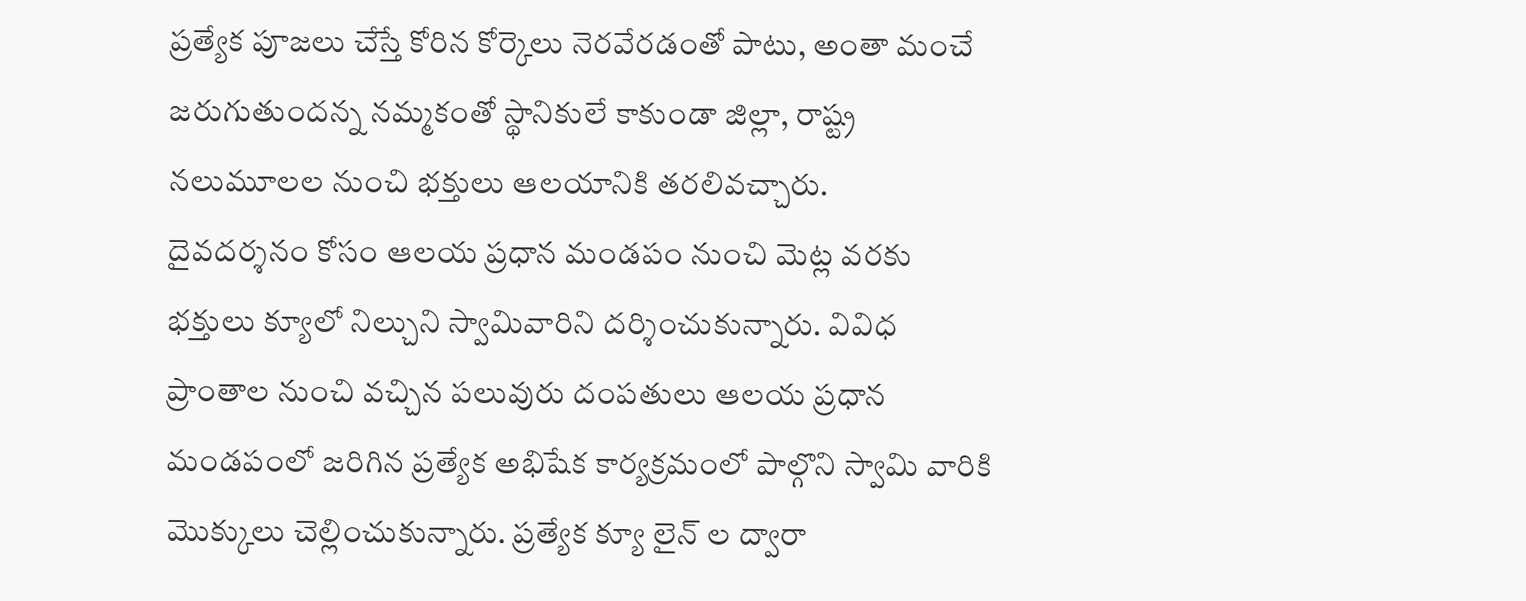ప్రత్యేక పూజలు చేస్తే కోరిన కోర్కెలు నెరవేరడంతో పాటు, అంతా మంచే జరుగుతుందన్న నమ్మకంతో స్థానికులే కాకుండా జిల్లా, రాష్ట్ర నలుమూలల నుంచి భక్తులు ఆలయానికి తరలివచ్చారు.
దైవదర్శనం కోసం ఆలయ ప్రధాన మండపం నుంచి మెట్ల వరకు భక్తులు క్యూలో నిల్చుని స్వామివారిని దర్శించుకున్నారు. వివిధ ప్రాంతాల నుంచి వచ్చిన పలువురు దంపతులు ఆలయ ప్రధాన మండపంలో జరిగిన ప్రత్యేక అభిషేక కార్యక్రమంలో పాల్గొని స్వామి వారికి మొక్కులు చెల్లించుకున్నారు. ప్రత్యేక క్యూ లైన్ ల ద్వారా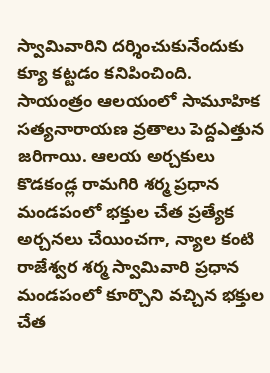స్వామివారిని దర్శించుకునేందుకు క్యూ కట్టడం కనిపించింది. సాయంత్రం ఆలయంలో సామూహిక సత్యనారాయణ వ్రతాలు పెద్దఎత్తున జరిగాయి. ఆలయ అర్చకులు కొడకండ్ల రామగిరి శర్మ ప్రధాన మండపంలో భక్తుల చేత ప్రత్యేక అర్చనలు చేయించగా, న్యాల కంటి రాజేశ్వర శర్మ స్వామివారి ప్రధాన మండపంలో కూర్చొని వచ్చిన భక్తుల చేత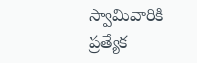స్వామివారికి ప్రత్యేక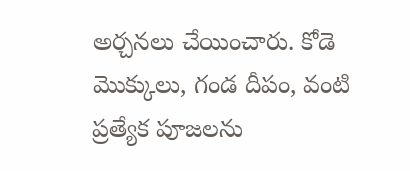అర్చనలు చేయించారు. కోడె మొక్కులు, గండ దీపం, వంటి ప్రత్యేక పూజలను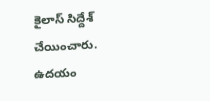కైలాస్ సిద్దేశ్ చేయించారు. ఉదయం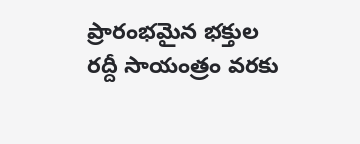ప్రారంభమైన భక్తుల రద్దీ సాయంత్రం వరకు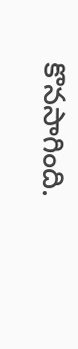కొనసాగింది.